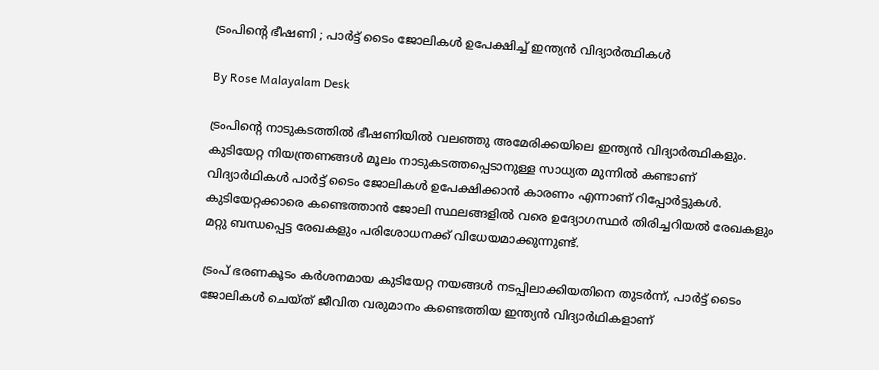ട്രംപിന്റെ ഭീഷണി ; പാർട്ട് ടൈം ജോലികൾ ഉപേക്ഷിച്ച് ഇന്ത്യൻ വിദ്യാർത്ഥികൾ

By Rose Malayalam Desk

ട്രംപിന്റെ നാടുകടത്തിൽ ഭീഷണിയില്‍ വലഞ്ഞു അമേരിക്കയിലെ ഇന്ത്യൻ വിദ്യാർത്ഥികളും. കുടിയേറ്റ നിയന്ത്രണങ്ങൾ മൂലം നാടുകടത്തപ്പെടാനുള്ള സാധ്യത മുന്നിൽ കണ്ടാണ് വിദ്യാ‍ർഥികൾ പാർട്ട് ടൈം ജോലികൾ ഉപേക്ഷിക്കാൻ കാരണം എന്നാണ് റിപ്പോര്‍ട്ടുകള്‍. കുടിയേറ്റക്കാരെ കണ്ടെത്താന്‍ ജോലി സ്ഥലങ്ങളില്‍ വരെ ഉദ്യോഗസ്ഥര്‍ തിരിച്ചറിയല്‍ രേഖകളും മറ്റു ബന്ധപ്പെട്ട രേഖകളും പരിശോധനക്ക് വിധേയമാക്കുന്നുണ്ട്.

ട്രംപ് ഭരണകൂടം കർശനമായ കുടിയേറ്റ നയങ്ങൾ നടപ്പിലാക്കിയതിനെ തുടർന്ന്, പാർട്ട് ടൈം ജോലികൾ ചെയ്ത് ജീവിത വരുമാനം കണ്ടെത്തിയ ഇന്ത്യൻ വിദ്യാർഥികളാണ്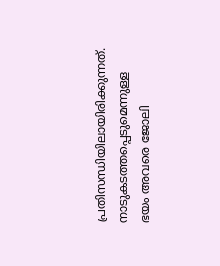പ്രതിസന്ധിയിലായിരിക്കുന്നത്. നാടുകടത്തപ്പെടുമെന്നുള്ള ഭയം അവരെ ജോലി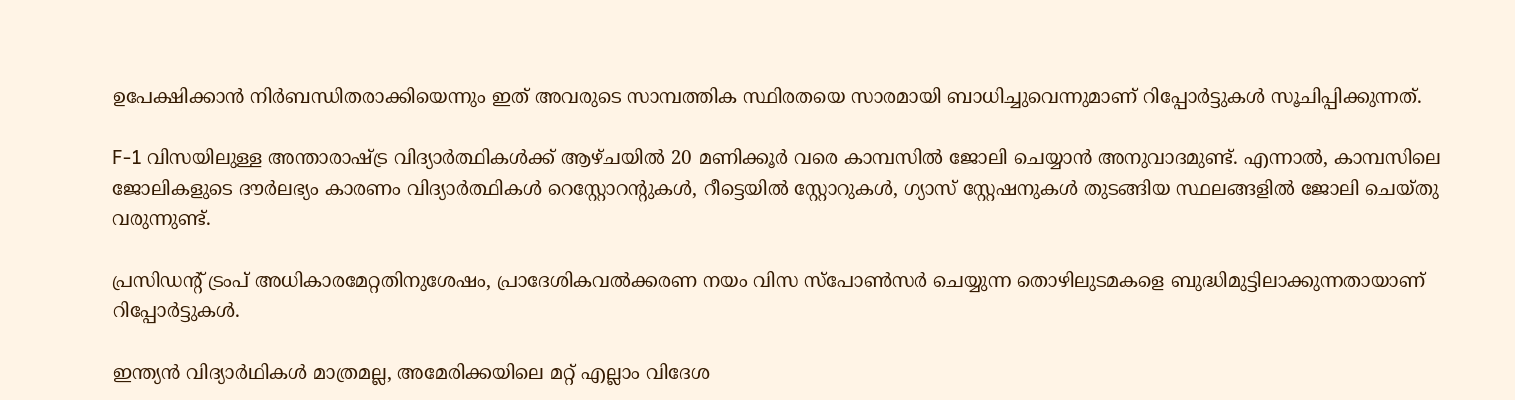ഉപേക്ഷിക്കാൻ നിർബന്ധിതരാക്കിയെന്നും ഇത് അവരുടെ സാമ്പത്തിക സ്ഥിരതയെ സാരമായി ബാധിച്ചുവെന്നുമാണ് റിപ്പോർട്ടുകൾ സൂചിപ്പിക്കുന്നത്.

F-1 വിസയിലുള്ള അന്താരാഷ്ട്ര വിദ്യാർത്ഥികൾക്ക് ആഴ്ചയിൽ 20 മണിക്കൂർ വരെ കാമ്പസിൽ ജോലി ചെയ്യാൻ അനുവാദമുണ്ട്. എന്നാൽ, കാമ്പസിലെ ജോലികളുടെ ദൗർലഭ്യം കാരണം വിദ്യാർത്ഥികള്‍ റെസ്റ്റോറന്റുകൾ, റീട്ടെയിൽ സ്റ്റോറുകൾ, ഗ്യാസ് സ്റ്റേഷനുകൾ തുടങ്ങിയ സ്ഥലങ്ങളിൽ ജോലി ചെയ്തു വരുന്നുണ്ട്.

പ്രസിഡന്റ് ട്രംപ് അധികാരമേറ്റതിനുശേഷം, പ്രാദേശികവൽക്കരണ നയം വിസ സ്പോൺസർ ചെയ്യുന്ന തൊഴിലുടമകളെ ബുദ്ധിമുട്ടിലാക്കുന്നതായാണ് റിപ്പോര്‍ട്ടുകള്‍.

ഇന്ത്യൻ വിദ്യാർഥികൾ മാത്രമല്ല, അമേരിക്കയിലെ മറ്റ് എല്ലാം വിദേശ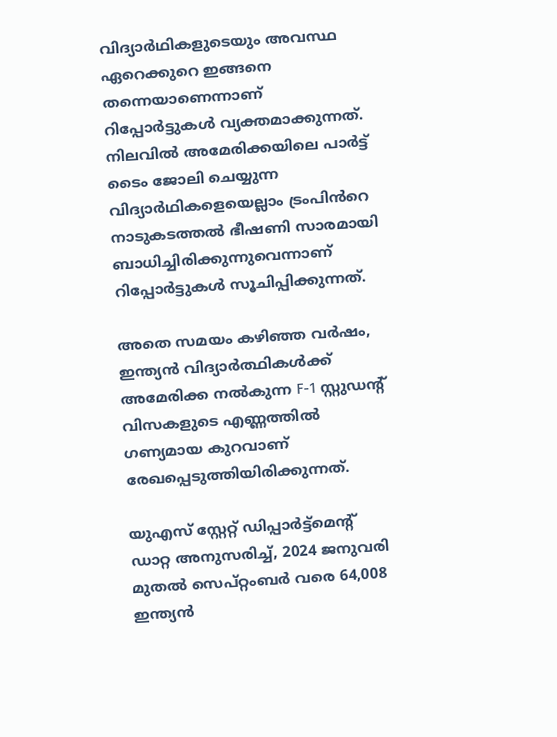വിദ്യാർഥികളുടെയും അവസ്ഥ ഏറെക്കുറെ ഇങ്ങനെ തന്നെയാണെന്നാണ് റിപ്പോർട്ടുകൾ വ്യക്തമാക്കുന്നത്. നിലവിൽ അമേരിക്കയിലെ പാർട്ട് ടൈം ജോലി ചെയ്യുന്ന വിദ്യാ‍ർഥികളെയെല്ലാം ട്രംപിൻറെ നാടുകടത്തൽ ഭീഷണി സാരമായി ബാധിച്ചിരിക്കുന്നുവെന്നാണ് റിപ്പോർട്ടുകൾ സൂചിപ്പിക്കുന്നത്.

അതെ സമയം കഴിഞ്ഞ വർഷം, ഇന്ത്യൻ വിദ്യാർത്ഥികൾക്ക് അമേരിക്ക നൽകുന്ന F-1 സ്റ്റുഡന്റ് വിസകളുടെ എണ്ണത്തിൽ ഗണ്യമായ കുറവാണ് രേഖപ്പെടുത്തിയിരിക്കുന്നത്.

യുഎസ് സ്റ്റേറ്റ് ഡിപ്പാർട്ട്‌മെന്റ് ഡാറ്റ അനുസരിച്ച്, 2024 ജനുവരി മുതൽ സെപ്റ്റംബർ വരെ 64,008 ഇന്ത്യൻ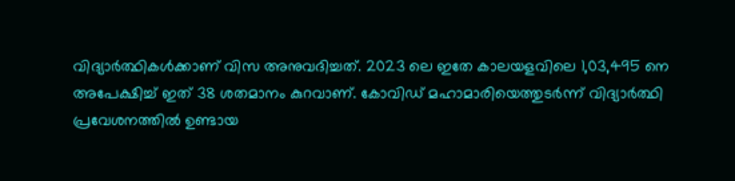വിദ്യാർത്ഥികൾക്കാണ് വിസ അനുവദിച്ചത്. 2023 ലെ ഇതേ കാലയളവിലെ 1,03,495 നെ അപേക്ഷിച്ച് ഇത് 38 ശതമാനം കുറവാണ്. കോവിഡ് മഹാമാരിയെത്തുടർന്ന് വിദ്യാർത്ഥി പ്രവേശനത്തിൽ ഉണ്ടായ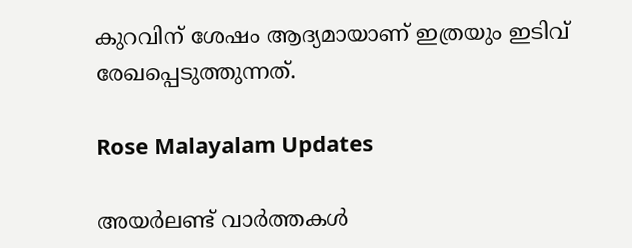കുറവിന് ശേഷം ആദ്യമായാണ് ഇത്രയും ഇടിവ് രേഖപ്പെടുത്തുന്നത്.

Rose Malayalam Updates

അയർലണ്ട് വാർത്തകൾ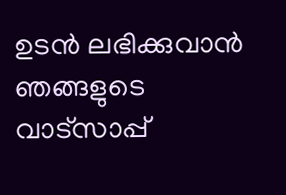ഉടൻ ലഭിക്കുവാൻ ഞങ്ങളുടെ വാട്സാപ്പ്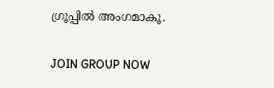ഗ്രൂപ്പിൽ അംഗമാകൂ.

JOIN GROUP NOW